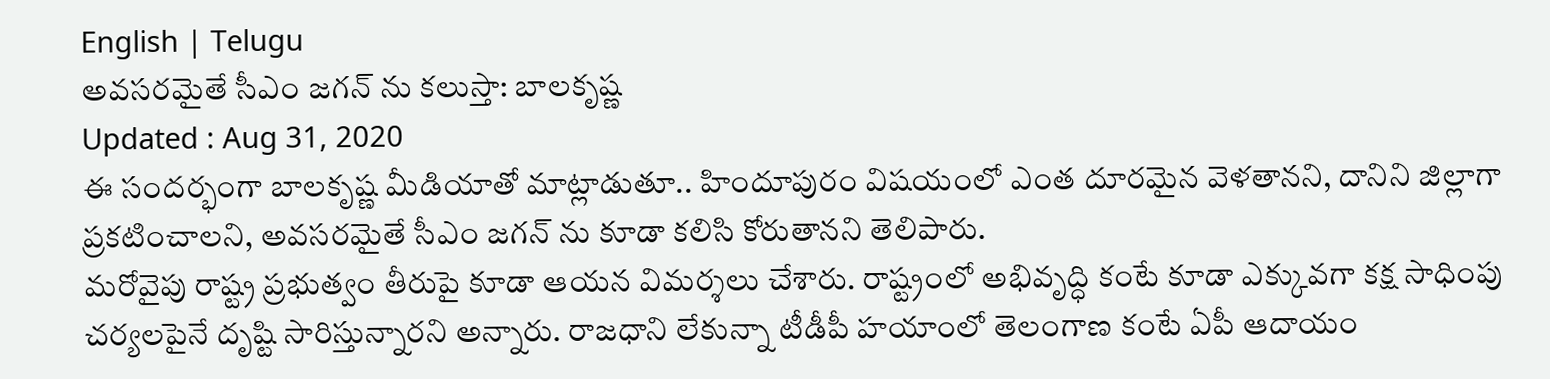English | Telugu
అవసరమైతే సీఎం జగన్ ను కలుస్తా: బాలకృష్ణ
Updated : Aug 31, 2020
ఈ సందర్భంగా బాలకృష్ణ మీడియాతో మాట్లాడుతూ.. హిందూపురం విషయంలో ఎంత దూరమైన వెళతానని, దానిని జిల్లాగా ప్రకటించాలని, అవసరమైతే సీఎం జగన్ ను కూడా కలిసి కోరుతానని తెలిపారు.
మరోవైపు రాష్ట్ర ప్రభుత్వం తీరుపై కూడా ఆయన విమర్శలు చేశారు. రాష్ట్రంలో అభివృద్ధి కంటే కూడా ఎక్కువగా కక్ష సాధింపు చర్యలపైనే దృష్టి సారిస్తున్నారని అన్నారు. రాజధాని లేకున్నా టీడీపీ హయాంలో తెలంగాణ కంటే ఏపీ ఆదాయం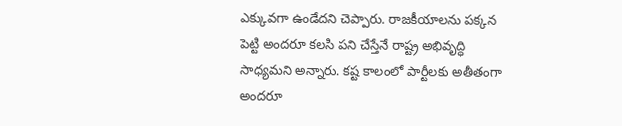ఎక్కువగా ఉండేదని చెప్పారు. రాజకీయాలను పక్కన పెట్టి అందరూ కలసి పని చేస్తేనే రాష్ట్ర అభివృద్ధి సాధ్యమని అన్నారు. కష్ట కాలంలో పార్టీలకు అతీతంగా అందరూ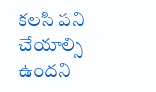కలసి పని చేయాల్సి ఉందని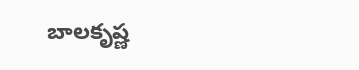బాలకృష్ణ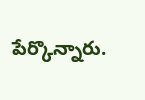పేర్కొన్నారు.